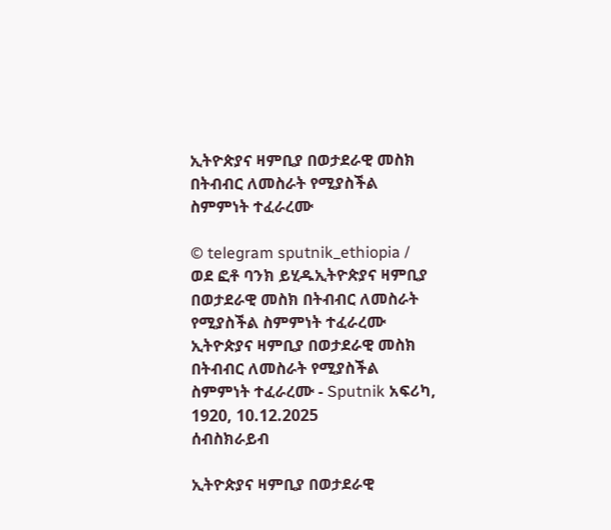ኢትዮጵያና ዛምቢያ በወታደራዊ መስክ በትብብር ለመስራት የሚያስችል ስምምነት ተፈራረሙ

© telegram sputnik_ethiopia / ወደ ፎቶ ባንክ ይሂዱኢትዮጵያና ዛምቢያ በወታደራዊ መስክ በትብብር ለመስራት የሚያስችል ስምምነት ተፈራረሙ
ኢትዮጵያና ዛምቢያ በወታደራዊ መስክ በትብብር ለመስራት የሚያስችል ስምምነት ተፈራረሙ - Sputnik አፍሪካ, 1920, 10.12.2025
ሰብስክራይብ

ኢትዮጵያና ዛምቢያ በወታደራዊ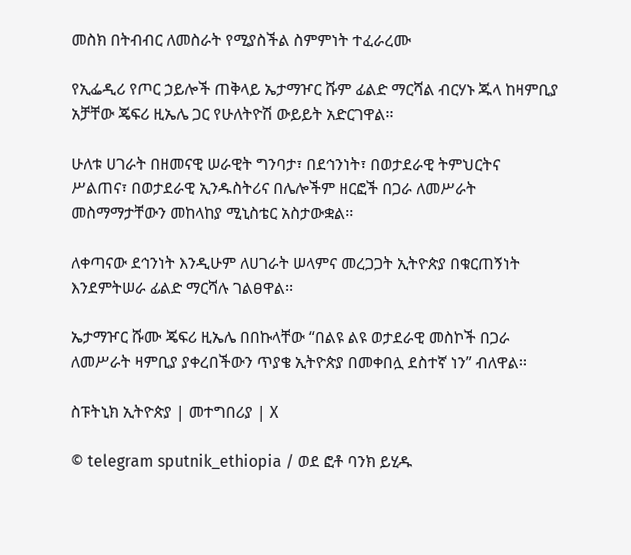መስክ በትብብር ለመስራት የሚያስችል ስምምነት ተፈራረሙ

የኢፌዲሪ የጦር ኃይሎች ጠቅላይ ኤታማዦር ሹም ፊልድ ማርሻል ብርሃኑ ጁላ ከዛምቢያ አቻቸው ጄፍሪ ዚኤሌ ጋር የሁለትዮሽ ውይይት አድርገዋል፡፡

ሁለቱ ሀገራት በዘመናዊ ሠራዊት ግንባታ፣ በደኅንነት፣ በወታደራዊ ትምህርትና ሥልጠና፣ በወታደራዊ ኢንዱስትሪና በሌሎችም ዘርፎች በጋራ ለመሥራት መስማማታቸውን መከላከያ ሚኒስቴር አስታውቋል፡፡

ለቀጣናው ደኅንነት እንዲሁም ለሀገራት ሠላምና መረጋጋት ኢትዮጵያ በቁርጠኝነት እንደምትሠራ ፊልድ ማርሻሉ ገልፀዋል፡፡

ኤታማዦር ሹሙ ጄፍሪ ዚኤሌ በበኩላቸው “በልዩ ልዩ ወታደራዊ መስኮች በጋራ ለመሥራት ዛምቢያ ያቀረበችውን ጥያቄ ኢትዮጵያ በመቀበሏ ደስተኛ ነን” ብለዋል፡፡

ስፑትኒክ ኢትዮጵያ | መተግበሪያ | X

© telegram sputnik_ethiopia / ወደ ፎቶ ባንክ ይሂዱ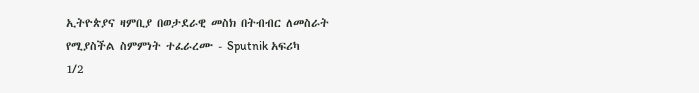ኢትዮጵያና ዛምቢያ በወታደራዊ መስክ በትብብር ለመስራት የሚያስችል ስምምነት ተፈራረሙ - Sputnik አፍሪካ
1/2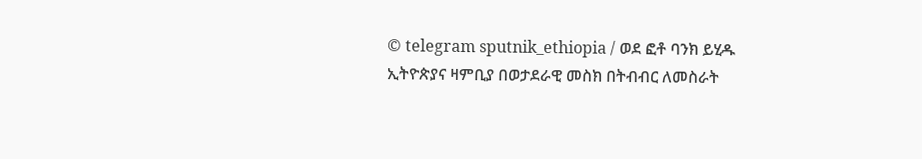© telegram sputnik_ethiopia / ወደ ፎቶ ባንክ ይሂዱ
ኢትዮጵያና ዛምቢያ በወታደራዊ መስክ በትብብር ለመስራት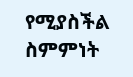የሚያስችል ስምምነት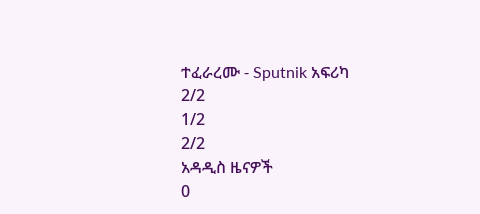ተፈራረሙ - Sputnik አፍሪካ
2/2
1/2
2/2
አዳዲስ ዜናዎች
0